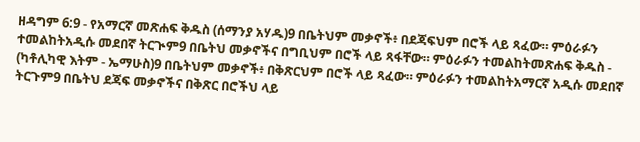ዘዳግም 6:9 - የአማርኛ መጽሐፍ ቅዱስ (ሰማንያ አሃዱ)9 በቤትህም መቃኖች፥ በደጃፍህም በሮች ላይ ጻፈው። ምዕራፉን ተመልከትአዲሱ መደበኛ ትርጒም9 በቤትህ መቃኖችና በግቢህም በሮች ላይ ጻፋቸው። ምዕራፉን ተመልከትመጽሐፍ ቅዱስ - (ካቶሊካዊ እትም - ኤማሁስ)9 በቤትህም መቃኖች፥ በቅጽርህም በሮች ላይ ጻፈው። ምዕራፉን ተመልከትአማርኛ አዲሱ መደበኛ ትርጉም9 በቤትህ ደጃፍ መቃኖችና በቅጽር በሮችህ ላይ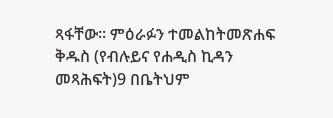ጻፋቸው። ምዕራፉን ተመልከትመጽሐፍ ቅዱስ (የብሉይና የሐዲስ ኪዳን መጻሕፍት)9 በቤትህም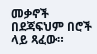መቃኖች በደጃፍህም በሮች ላይ ጻፈው።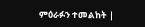ምዕራፉን ተመልከት |